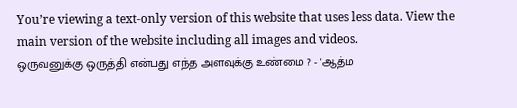You’re viewing a text-only version of this website that uses less data. View the main version of the website including all images and videos.
ஒருவனுக்கு ஒருத்தி என்பது எந்த அளவுக்கு உண்மை ? - 'ஆத்ம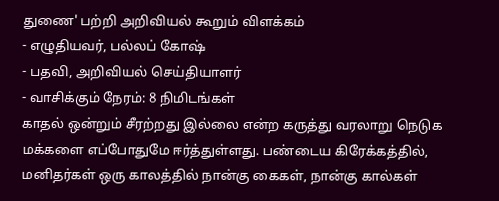துணை' பற்றி அறிவியல் கூறும் விளக்கம்
- எழுதியவர், பல்லப் கோஷ்
- பதவி, அறிவியல் செய்தியாளர்
- வாசிக்கும் நேரம்: 8 நிமிடங்கள்
காதல் ஒன்றும் சீரற்றது இல்லை என்ற கருத்து வரலாறு நெடுக மக்களை எப்போதுமே ஈர்த்துள்ளது. பண்டைய கிரேக்கத்தில், மனிதர்கள் ஒரு காலத்தில் நான்கு கைகள், நான்கு கால்கள்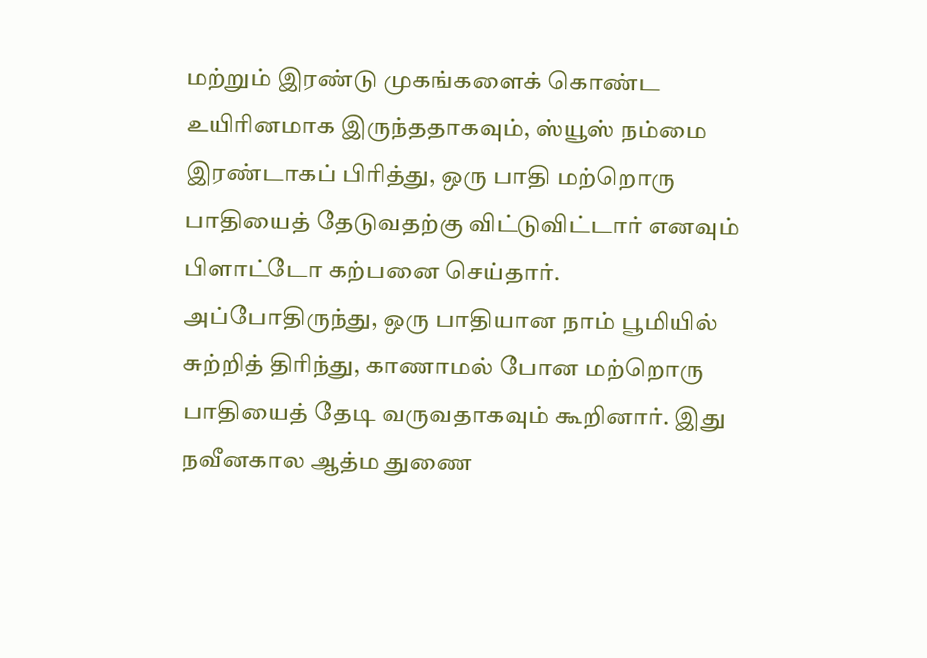மற்றும் இரண்டு முகங்களைக் கொண்ட உயிரினமாக இருந்ததாகவும், ஸ்யூஸ் நம்மை இரண்டாகப் பிரித்து, ஒரு பாதி மற்றொரு பாதியைத் தேடுவதற்கு விட்டுவிட்டார் எனவும் பிளாட்டோ கற்பனை செய்தார்.
அப்போதிருந்து, ஒரு பாதியான நாம் பூமியில் சுற்றித் திரிந்து, காணாமல் போன மற்றொரு பாதியைத் தேடி வருவதாகவும் கூறினார். இது நவீனகால ஆத்ம துணை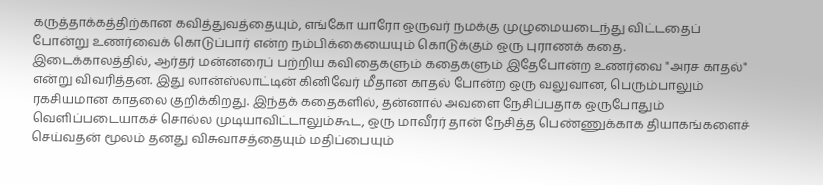கருத்தாக்கத்திற்கான கவித்துவத்தையும், எங்கோ யாரோ ஒருவர் நமக்கு முழுமையடைந்து விட்டதைப் போன்று உணர்வைக் கொடுப்பார் என்ற நம்பிக்கையையும் கொடுக்கும் ஒரு புராணக் கதை.
இடைக்காலத்தில், ஆர்தர் மன்னரைப் பற்றிய கவிதைகளும் கதைகளும் இதேபோன்ற உணர்வை "அரச காதல்" என்று விவரித்தன. இது லான்ஸ்லாட்டின் கினிவேர் மீதான காதல் போன்ற ஒரு வலுவான, பெரும்பாலும் ரகசியமான காதலை குறிக்கிறது. இந்தக் கதைகளில், தன்னால் அவளை நேசிப்பதாக ஒருபோதும் வெளிப்படையாகச் சொல்ல முடியாவிட்டாலும்கூட, ஒரு மாவீரர் தான் நேசித்த பெண்ணுக்காக தியாகங்களைச் செய்வதன் மூலம் தனது விசுவாசத்தையும் மதிப்பையும்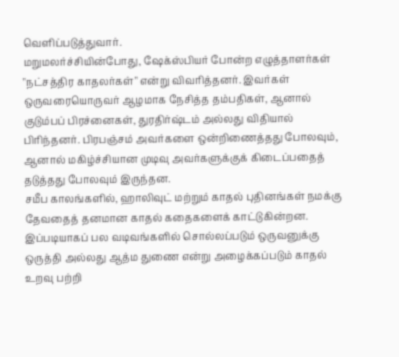வெளிப்படுத்துவார்.
மறுமலர்ச்சியின்போது, ஷேக்ஸ்பியர் போன்ற எழுத்தாளர்கள் "நட்சத்திர காதலர்கள்" என்று விவரித்தனர். இவர்கள் ஒருவரையொருவர் ஆழமாக நேசித்த தம்பதிகள், ஆனால் குடும்பப் பிரச்னைகள், துரதிர்ஷ்டம் அல்லது விதியால் பிரிந்தனர். பிரபஞ்சம் அவர்களை ஒன்றிணைத்தது போலவும், ஆனால் மகிழ்ச்சியான முடிவு அவர்களுக்குக் கிடைப்பதைத் தடுத்தது போலவும் இருந்தன.
சமீப காலங்களில், ஹாலிவுட் மற்றும் காதல் புதினங்கள் நமக்கு தேவதைத் தனமான காதல் கதைகளைக் காட்டுகின்றன.
இப்படியாகப் பல வடிவங்களில் சொல்லப்படும் ஒருவனுக்கு ஒருத்தி அல்லது ஆத்ம துணை என்று அழைக்கப்படும் காதல் உறவு பற்றி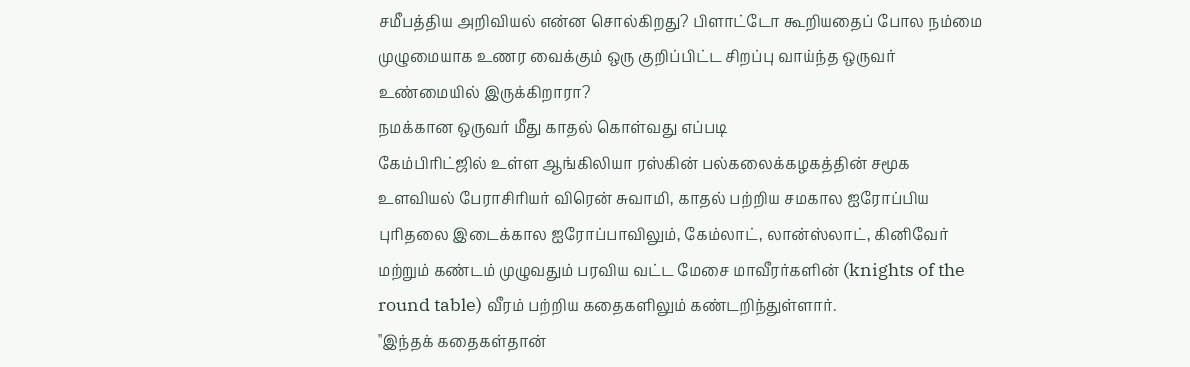சமீபத்திய அறிவியல் என்ன சொல்கிறது? பிளாட்டோ கூறியதைப் போல நம்மை முழுமையாக உணர வைக்கும் ஒரு குறிப்பிட்ட சிறப்பு வாய்ந்த ஒருவர் உண்மையில் இருக்கிறாரா?
நமக்கான ஒருவர் மீது காதல் கொள்வது எப்படி
கேம்பிரிட்ஜில் உள்ள ஆங்கிலியா ரஸ்கின் பல்கலைக்கழகத்தின் சமூக உளவியல் பேராசிரியர் விரென் சுவாமி, காதல் பற்றிய சமகால ஐரோப்பிய புரிதலை இடைக்கால ஐரோப்பாவிலும், கேம்லாட், லான்ஸ்லாட், கினிவேர் மற்றும் கண்டம் முழுவதும் பரவிய வட்ட மேசை மாவீரர்களின் (knights of the round table) வீரம் பற்றிய கதைகளிலும் கண்டறிந்துள்ளார்.
"இந்தக் கதைகள்தான்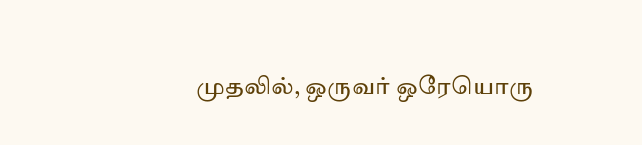முதலில், ஒருவர் ஒரேயொரு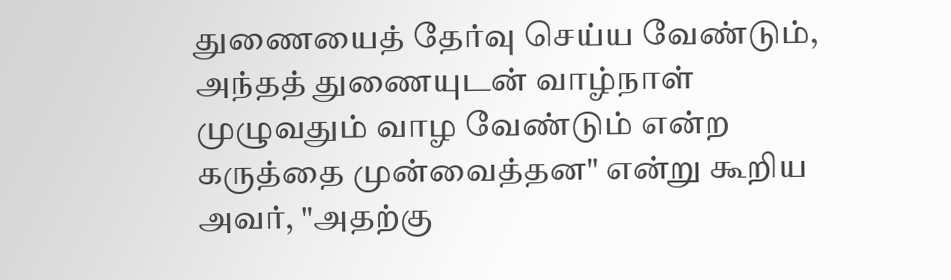துணையைத் தேர்வு செய்ய வேண்டும், அந்தத் துணையுடன் வாழ்நாள் முழுவதும் வாழ வேண்டும் என்ற கருத்தை முன்வைத்தன" என்று கூறிய அவர், "அதற்கு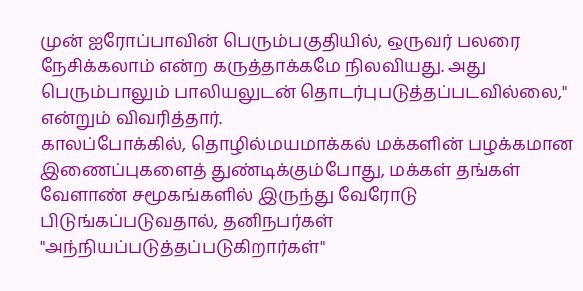முன் ஐரோப்பாவின் பெரும்பகுதியில், ஒருவர் பலரை நேசிக்கலாம் என்ற கருத்தாக்கமே நிலவியது. அது பெரும்பாலும் பாலியலுடன் தொடர்புபடுத்தப்படவில்லை," என்றும் விவரித்தார்.
காலப்போக்கில், தொழில்மயமாக்கல் மக்களின் பழக்கமான இணைப்புகளைத் துண்டிக்கும்போது, மக்கள் தங்கள் வேளாண் சமூகங்களில் இருந்து வேரோடு பிடுங்கப்படுவதால், தனிநபர்கள் "அந்நியப்படுத்தப்படுகிறார்கள்"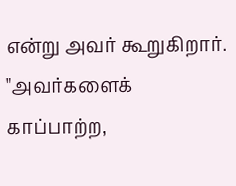என்று அவர் கூறுகிறார்.
"அவர்களைக் காப்பாற்ற,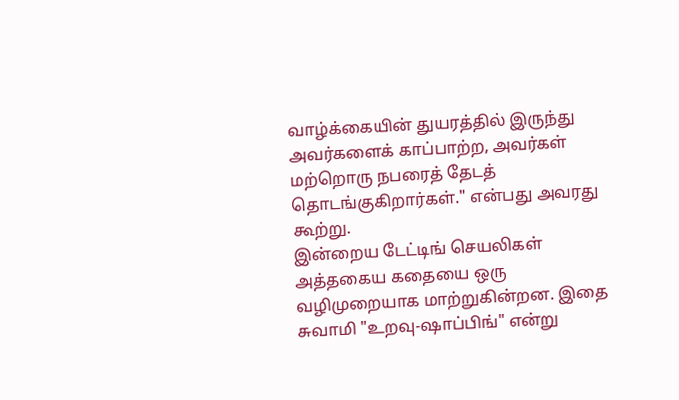வாழ்க்கையின் துயரத்தில் இருந்து அவர்களைக் காப்பாற்ற, அவர்கள் மற்றொரு நபரைத் தேடத் தொடங்குகிறார்கள்." என்பது அவரது கூற்று.
இன்றைய டேட்டிங் செயலிகள் அத்தகைய கதையை ஒரு வழிமுறையாக மாற்றுகின்றன. இதை சுவாமி "உறவு-ஷாப்பிங்" என்று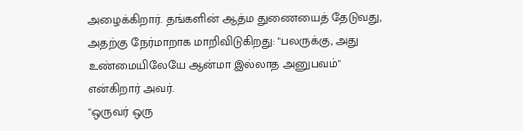அழைக்கிறார். தங்களின் ஆத்ம துணையைத் தேடுவது, அதற்கு நேர்மாறாக மாறிவிடுகிறது: "பலருக்கு, அது உண்மையிலேயே ஆன்மா இல்லாத அனுபவம்" என்கிறார் அவர்.
"ஒருவர் ஒரு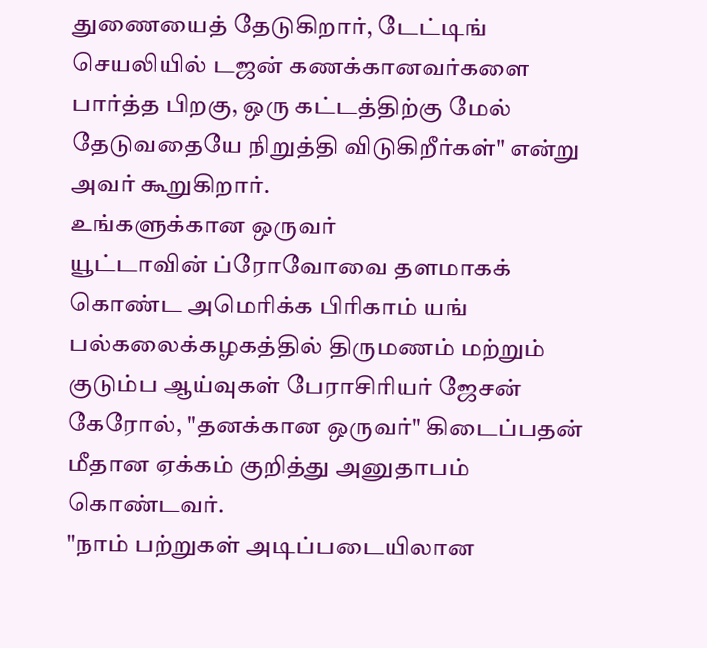துணையைத் தேடுகிறார், டேட்டிங் செயலியில் டஜன் கணக்கானவர்களை பார்த்த பிறகு, ஒரு கட்டத்திற்கு மேல் தேடுவதையே நிறுத்தி விடுகிறீர்கள்" என்று அவர் கூறுகிறார்.
உங்களுக்கான ஒருவர்
யூட்டாவின் ப்ரோவோவை தளமாகக் கொண்ட அமெரிக்க பிரிகாம் யங் பல்கலைக்கழகத்தில் திருமணம் மற்றும் குடும்ப ஆய்வுகள் பேராசிரியர் ஜேசன் கேரோல், "தனக்கான ஒருவர்" கிடைப்பதன் மீதான ஏக்கம் குறித்து அனுதாபம் கொண்டவர்.
"நாம் பற்றுகள் அடிப்படையிலான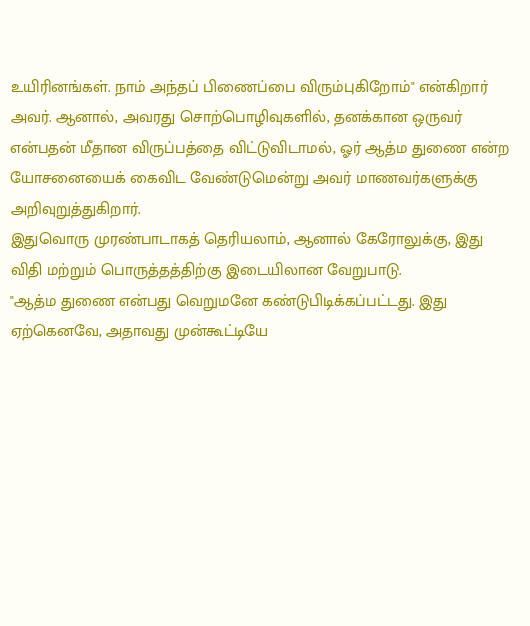உயிரினங்கள். நாம் அந்தப் பிணைப்பை விரும்புகிறோம்" என்கிறார் அவர். ஆனால், அவரது சொற்பொழிவுகளில், தனக்கான ஒருவர் என்பதன் மீதான விருப்பத்தை விட்டுவிடாமல், ஓர் ஆத்ம துணை என்ற யோசனையைக் கைவிட வேண்டுமென்று அவர் மாணவர்களுக்கு அறிவுறுத்துகிறார்.
இதுவொரு முரண்பாடாகத் தெரியலாம், ஆனால் கேரோலுக்கு, இது விதி மற்றும் பொருத்தத்திற்கு இடையிலான வேறுபாடு.
"ஆத்ம துணை என்பது வெறுமனே கண்டுபிடிக்கப்பட்டது. இது ஏற்கெனவே, அதாவது முன்கூட்டியே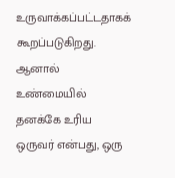உருவாக்கப்பட்டதாகக் கூறப்படுகிறது. ஆனால் உண்மையில் தனக்கே உரிய ஒருவர் என்பது, ஒரு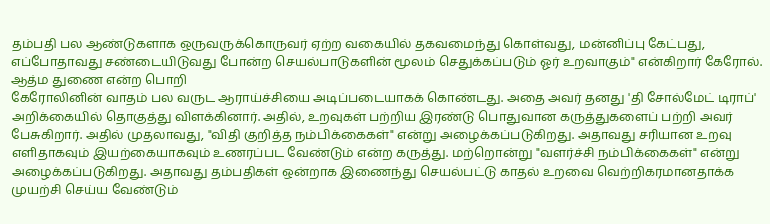தம்பதி பல ஆண்டுகளாக ஒருவருக்கொருவர் ஏற்ற வகையில் தகவமைந்து கொள்வது, மன்னிப்பு கேட்பது, எப்போதாவது சண்டையிடுவது போன்ற செயல்பாடுகளின் மூலம் செதுக்கப்படும் ஓர் உறவாகும்" என்கிறார் கேரோல்.
ஆத்ம துணை என்ற பொறி
கேரோலினின் வாதம் பல வருட ஆராய்ச்சியை அடிப்படையாகக் கொண்டது. அதை அவர் தனது 'தி சோல்மேட் டிராப்' அறிக்கையில் தொகுத்து விளக்கினார். அதில், உறவுகள் பற்றிய இரண்டு பொதுவான கருத்துகளைப் பற்றி அவர் பேசுகிறார். அதில் முதலாவது, "விதி குறித்த நம்பிக்கைகள்" என்று அழைக்கப்படுகிறது. அதாவது சரியான உறவு எளிதாகவும் இயற்கையாகவும் உணரப்பட வேண்டும் என்ற கருத்து. மற்றொன்று "வளர்ச்சி நம்பிக்கைகள்" என்று அழைக்கப்படுகிறது. அதாவது தம்பதிகள் ஒன்றாக இணைந்து செயல்பட்டு காதல் உறவை வெற்றிகரமானதாக்க முயற்சி செய்ய வேண்டும்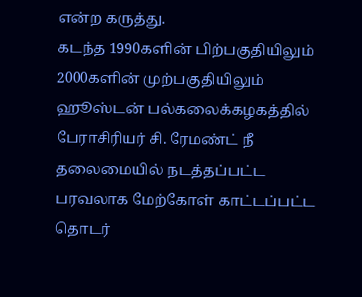என்ற கருத்து.
கடந்த 1990களின் பிற்பகுதியிலும் 2000களின் முற்பகுதியிலும் ஹூஸ்டன் பல்கலைக்கழகத்தில் பேராசிரியர் சி. ரேமண்ட் நீ தலைமையில் நடத்தப்பட்ட பரவலாக மேற்கோள் காட்டப்பட்ட தொடர்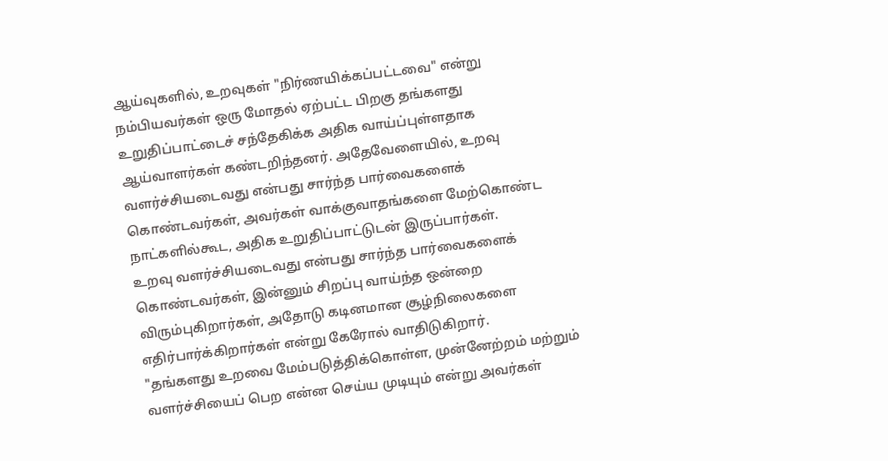ஆய்வுகளில், உறவுகள் "நிர்ணயிக்கப்பட்டவை" என்று நம்பியவர்கள் ஒரு மோதல் ஏற்பட்ட பிறகு தங்களது உறுதிப்பாட்டைச் சந்தேகிக்க அதிக வாய்ப்புள்ளதாக ஆய்வாளர்கள் கண்டறிந்தனர். அதேவேளையில், உறவு வளர்ச்சியடைவது என்பது சார்ந்த பார்வைகளைக் கொண்டவர்கள், அவர்கள் வாக்குவாதங்களை மேற்கொண்ட நாட்களில்கூட, அதிக உறுதிப்பாட்டுடன் இருப்பார்கள்.
உறவு வளர்ச்சியடைவது என்பது சார்ந்த பார்வைகளைக் கொண்டவர்கள், இன்னும் சிறப்பு வாய்ந்த ஒன்றை விரும்புகிறார்கள், அதோடு கடினமான சூழ்நிலைகளை எதிர்பார்க்கிறார்கள் என்று கேரோல் வாதிடுகிறார்.
"தங்களது உறவை மேம்படுத்திக்கொள்ள, முன்னேற்றம் மற்றும் வளர்ச்சியைப் பெற என்ன செய்ய முடியும் என்று அவர்கள்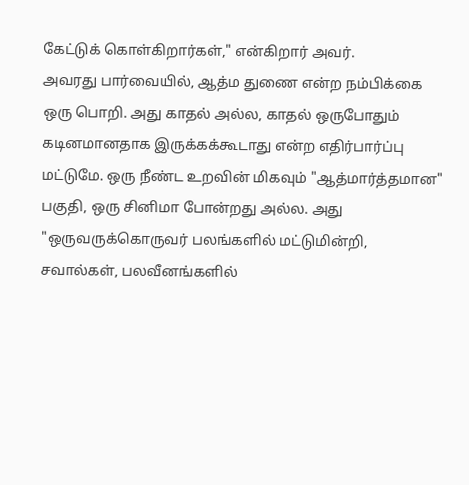கேட்டுக் கொள்கிறார்கள்," என்கிறார் அவர்.
அவரது பார்வையில், ஆத்ம துணை என்ற நம்பிக்கை ஒரு பொறி. அது காதல் அல்ல, காதல் ஒருபோதும் கடினமானதாக இருக்கக்கூடாது என்ற எதிர்பார்ப்பு மட்டுமே. ஒரு நீண்ட உறவின் மிகவும் "ஆத்மார்த்தமான" பகுதி, ஒரு சினிமா போன்றது அல்ல. அது "ஒருவருக்கொருவர் பலங்களில் மட்டுமின்றி, சவால்கள், பலவீனங்களில்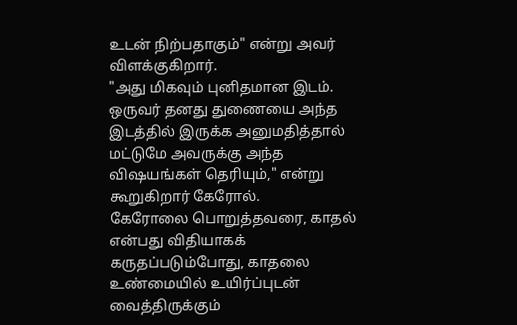உடன் நிற்பதாகும்" என்று அவர் விளக்குகிறார்.
"அது மிகவும் புனிதமான இடம். ஒருவர் தனது துணையை அந்த இடத்தில் இருக்க அனுமதித்தால் மட்டுமே அவருக்கு அந்த விஷயங்கள் தெரியும்," என்று கூறுகிறார் கேரோல்.
கேரோலை பொறுத்தவரை, காதல் என்பது விதியாகக் கருதப்படும்போது, காதலை உண்மையில் உயிர்ப்புடன் வைத்திருக்கும்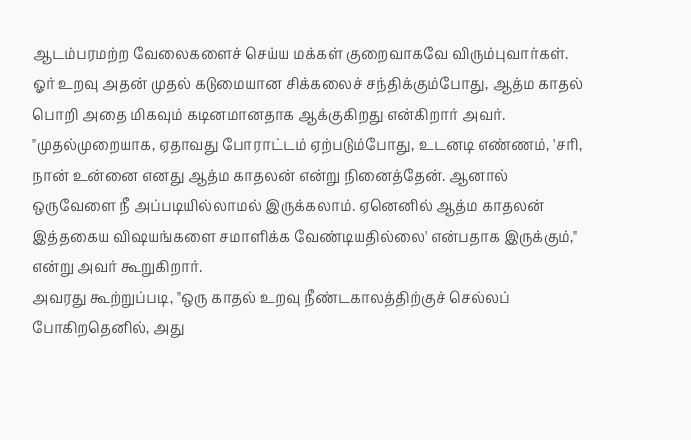ஆடம்பரமற்ற வேலைகளைச் செய்ய மக்கள் குறைவாகவே விரும்புவார்கள். ஓர் உறவு அதன் முதல் கடுமையான சிக்கலைச் சந்திக்கும்போது, ஆத்ம காதல் பொறி அதை மிகவும் கடினமானதாக ஆக்குகிறது என்கிறார் அவர்.
"முதல்முறையாக, ஏதாவது போராட்டம் ஏற்படும்போது, உடனடி எண்ணம், 'சரி, நான் உன்னை எனது ஆத்ம காதலன் என்று நினைத்தேன். ஆனால் ஒருவேளை நீ அப்படியில்லாமல் இருக்கலாம். ஏனெனில் ஆத்ம காதலன் இத்தகைய விஷயங்களை சமாளிக்க வேண்டியதில்லை' என்பதாக இருக்கும்," என்று அவர் கூறுகிறார்.
அவரது கூற்றுப்படி, "ஒரு காதல் உறவு நீண்டகாலத்திற்குச் செல்லப் போகிறதெனில், அது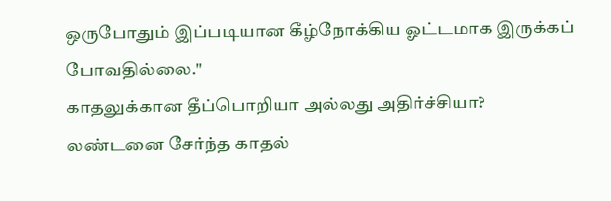ஒருபோதும் இப்படியான கீழ்நோக்கிய ஓட்டமாக இருக்கப் போவதில்லை."
காதலுக்கான தீப்பொறியா அல்லது அதிர்ச்சியா?
லண்டனை சேர்ந்த காதல்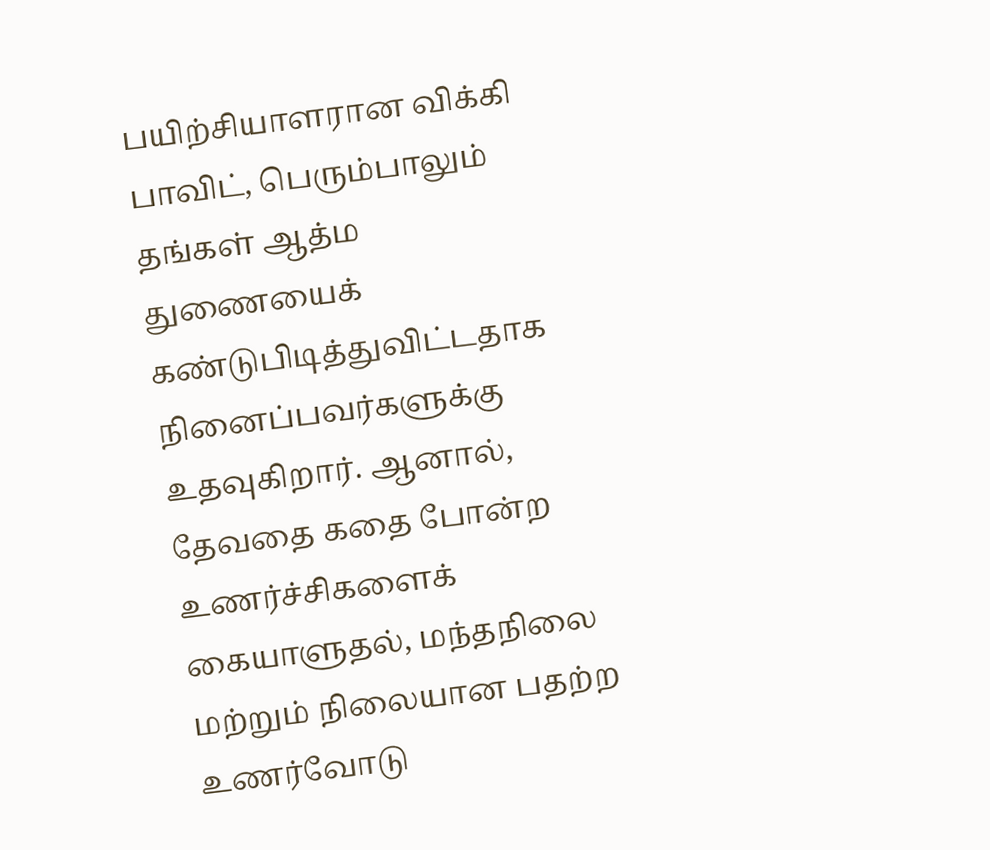பயிற்சியாளரான விக்கி பாவிட், பெரும்பாலும் தங்கள் ஆத்ம துணையைக் கண்டுபிடித்துவிட்டதாக நினைப்பவர்களுக்கு உதவுகிறார். ஆனால், தேவதை கதை போன்ற உணர்ச்சிகளைக் கையாளுதல், மந்தநிலை மற்றும் நிலையான பதற்ற உணர்வோடு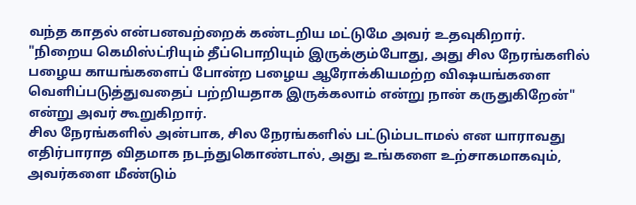வந்த காதல் என்பனவற்றைக் கண்டறிய மட்டுமே அவர் உதவுகிறார்.
"நிறைய கெமிஸ்ட்ரியும் தீப்பொறியும் இருக்கும்போது, அது சில நேரங்களில் பழைய காயங்களைப் போன்ற பழைய ஆரோக்கியமற்ற விஷயங்களை வெளிப்படுத்துவதைப் பற்றியதாக இருக்கலாம் என்று நான் கருதுகிறேன்" என்று அவர் கூறுகிறார்.
சில நேரங்களில் அன்பாக, சில நேரங்களில் பட்டும்படாமல் என யாராவது எதிர்பாராத விதமாக நடந்துகொண்டால், அது உங்களை உற்சாகமாகவும், அவர்களை மீண்டும்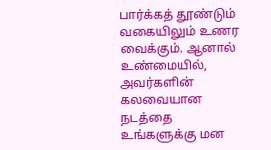பார்க்கத் தூண்டும் வகையிலும் உணர வைக்கும். ஆனால் உண்மையில், அவர்களின் கலவையான நடத்தை உங்களுக்கு மன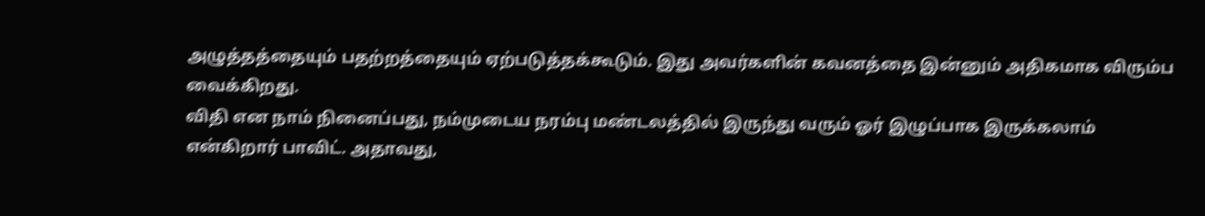அழுத்தத்தையும் பதற்றத்தையும் ஏற்படுத்தக்கூடும். இது அவர்களின் கவனத்தை இன்னும் அதிகமாக விரும்ப வைக்கிறது.
விதி என நாம் நினைப்பது, நம்முடைய நரம்பு மண்டலத்தில் இருந்து வரும் ஓர் இழுப்பாக இருக்கலாம் என்கிறார் பாவிட். அதாவது,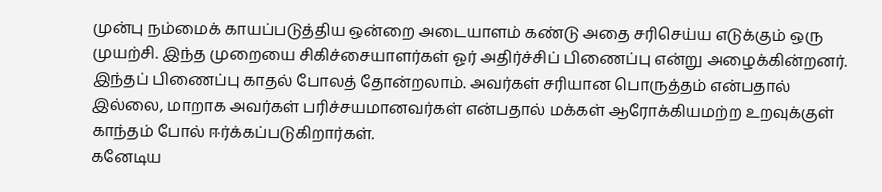முன்பு நம்மைக் காயப்படுத்திய ஒன்றை அடையாளம் கண்டு அதை சரிசெய்ய எடுக்கும் ஒரு முயற்சி. இந்த முறையை சிகிச்சையாளர்கள் ஓர் அதிர்ச்சிப் பிணைப்பு என்று அழைக்கின்றனர்.
இந்தப் பிணைப்பு காதல் போலத் தோன்றலாம். அவர்கள் சரியான பொருத்தம் என்பதால் இல்லை, மாறாக அவர்கள் பரிச்சயமானவர்கள் என்பதால் மக்கள் ஆரோக்கியமற்ற உறவுக்குள் காந்தம் போல் ஈர்க்கப்படுகிறார்கள்.
கனேடிய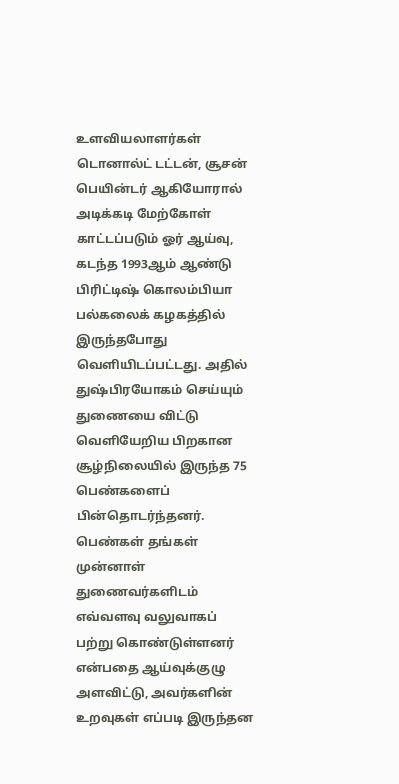உளவியலாளர்கள் டொனால்ட் டட்டன், சூசன் பெயின்டர் ஆகியோரால் அடிக்கடி மேற்கோள் காட்டப்படும் ஓர் ஆய்வு, கடந்த 1993ஆம் ஆண்டு பிரிட்டிஷ் கொலம்பியா பல்கலைக் கழகத்தில் இருந்தபோது வெளியிடப்பட்டது. அதில் துஷ்பிரயோகம் செய்யும் துணையை விட்டு வெளியேறிய பிறகான சூழ்நிலையில் இருந்த 75 பெண்களைப் பின்தொடர்ந்தனர்.
பெண்கள் தங்கள் முன்னாள் துணைவர்களிடம் எவ்வளவு வலுவாகப் பற்று கொண்டுள்ளனர் என்பதை ஆய்வுக்குழு அளவிட்டு, அவர்களின் உறவுகள் எப்படி இருந்தன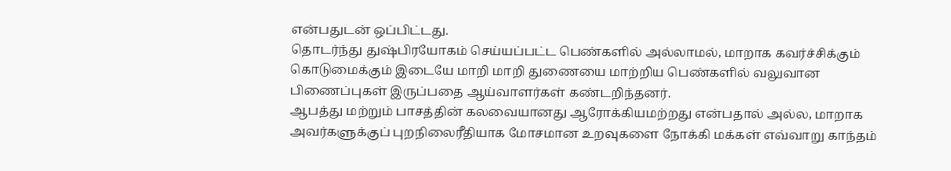என்பதுடன் ஒப்பிட்டது.
தொடர்ந்து துஷ்பிரயோகம் செய்யப்பட்ட பெண்களில் அல்லாமல், மாறாக கவர்ச்சிக்கும் கொடுமைக்கும் இடையே மாறி மாறி துணையை மாற்றிய பெண்களில் வலுவான பிணைப்புகள் இருப்பதை ஆய்வாளர்கள் கண்டறிந்தனர்.
ஆபத்து மற்றும் பாசத்தின் கலவையானது ஆரோக்கியமற்றது என்பதால் அல்ல, மாறாக அவர்களுக்குப் புறநிலைரீதியாக மோசமான உறவுகளை நோக்கி மக்கள் எவ்வாறு காந்தம்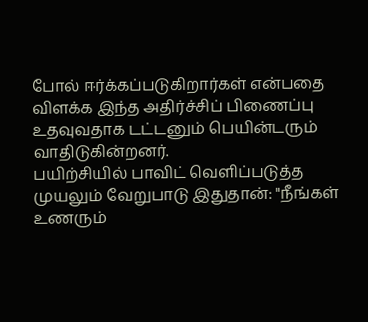போல் ஈர்க்கப்படுகிறார்கள் என்பதை விளக்க இந்த அதிர்ச்சிப் பிணைப்பு உதவுவதாக டட்டனும் பெயின்டரும் வாதிடுகின்றனர்.
பயிற்சியில் பாவிட் வெளிப்படுத்த முயலும் வேறுபாடு இதுதான்: "நீங்கள் உணரும்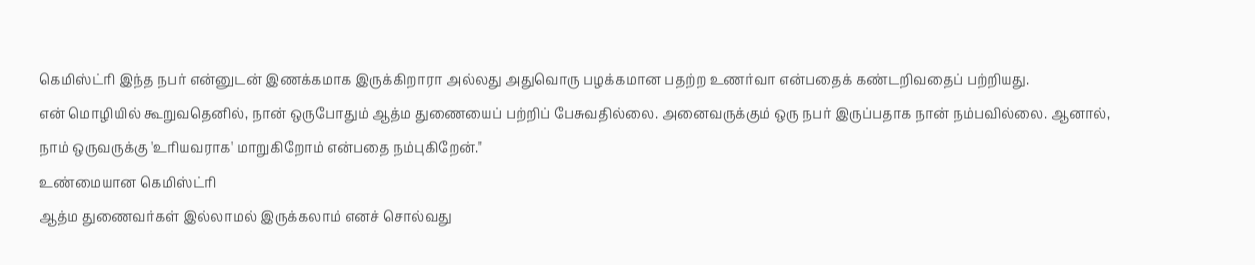கெமிஸ்ட்ரி இந்த நபர் என்னுடன் இணக்கமாக இருக்கிறாரா அல்லது அதுவொரு பழக்கமான பதற்ற உணர்வா என்பதைக் கண்டறிவதைப் பற்றியது.
என் மொழியில் கூறுவதெனில், நான் ஒருபோதும் ஆத்ம துணையைப் பற்றிப் பேசுவதில்லை. அனைவருக்கும் ஒரு நபர் இருப்பதாக நான் நம்பவில்லை. ஆனால், நாம் ஒருவருக்கு 'உரியவராக' மாறுகிறோம் என்பதை நம்புகிறேன்."
உண்மையான கெமிஸ்ட்ரி
ஆத்ம துணைவர்கள் இல்லாமல் இருக்கலாம் எனச் சொல்வது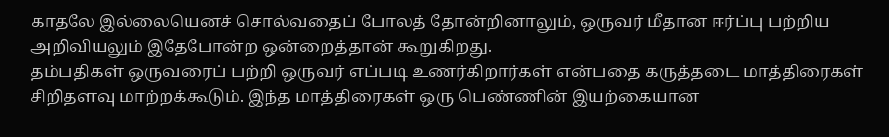காதலே இல்லையெனச் சொல்வதைப் போலத் தோன்றினாலும், ஒருவர் மீதான ஈர்ப்பு பற்றிய அறிவியலும் இதேபோன்ற ஒன்றைத்தான் கூறுகிறது.
தம்பதிகள் ஒருவரைப் பற்றி ஒருவர் எப்படி உணர்கிறார்கள் என்பதை கருத்தடை மாத்திரைகள் சிறிதளவு மாற்றக்கூடும். இந்த மாத்திரைகள் ஒரு பெண்ணின் இயற்கையான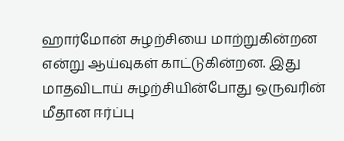ஹார்மோன் சுழற்சியை மாற்றுகின்றன என்று ஆய்வுகள் காட்டுகின்றன. இது மாதவிடாய் சுழற்சியின்போது ஒருவரின் மீதான ஈர்ப்பு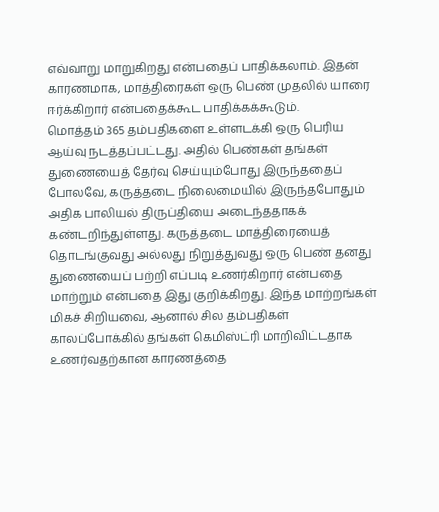எவ்வாறு மாறுகிறது என்பதைப் பாதிக்கலாம். இதன் காரணமாக, மாத்திரைகள் ஒரு பெண் முதலில் யாரை ஈர்க்கிறார் என்பதைக்கூட பாதிக்கக்கூடும்.
மொத்தம் 365 தம்பதிகளை உள்ளடக்கி ஒரு பெரிய ஆய்வு நடத்தப்பட்டது. அதில் பெண்கள் தங்கள் துணையைத் தேர்வு செய்யும்போது இருந்ததைப் போலவே, கருத்தடை நிலைமையில் இருந்தபோதும் அதிக பாலியல் திருப்தியை அடைந்ததாகக் கண்டறிந்துள்ளது. கருத்தடை மாத்திரையைத் தொடங்குவது அல்லது நிறுத்துவது ஒரு பெண் தனது துணையைப் பற்றி எப்படி உணர்கிறார் என்பதை மாற்றும் என்பதை இது குறிக்கிறது. இந்த மாற்றங்கள் மிகச் சிறியவை, ஆனால் சில தம்பதிகள் காலப்போக்கில் தங்கள் கெமிஸ்ட்ரி மாறிவிட்டதாக உணர்வதற்கான காரணத்தை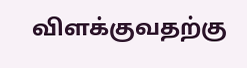விளக்குவதற்கு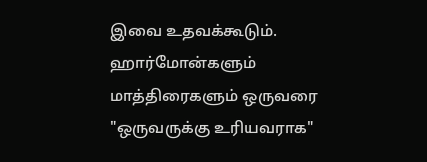இவை உதவக்கூடும்.
ஹார்மோன்களும் மாத்திரைகளும் ஒருவரை "ஒருவருக்கு உரியவராக"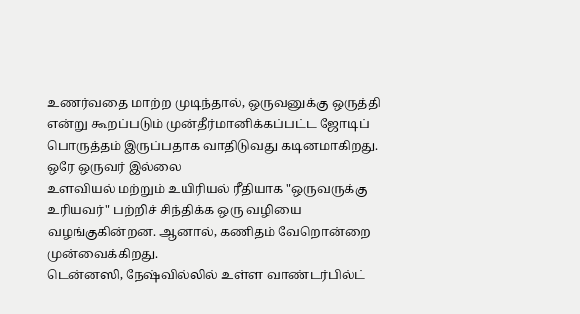உணர்வதை மாற்ற முடிந்தால், ஒருவனுக்கு ஒருத்தி என்று கூறப்படும் முன்தீர்மானிக்கப்பட்ட ஜோடிப் பொருத்தம் இருப்பதாக வாதிடுவது கடினமாகிறது.
ஒரே ஒருவர் இல்லை
உளவியல் மற்றும் உயிரியல் ரீதியாக "ஒருவருக்கு உரியவர்" பற்றிச் சிந்திக்க ஒரு வழியை வழங்குகின்றன. ஆனால், கணிதம் வேறொன்றை முன்வைக்கிறது.
டென்னஸி, நேஷ்வில்லில் உள்ள வாண்டர்பில்ட்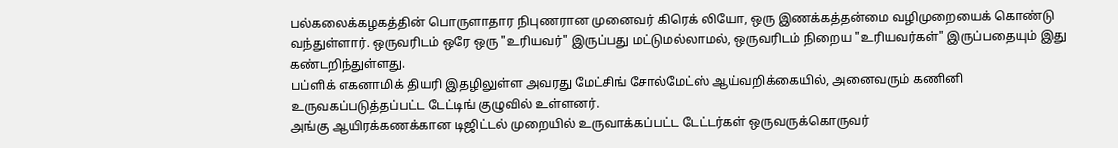பல்கலைக்கழகத்தின் பொருளாதார நிபுணரான முனைவர் கிரெக் லியோ, ஒரு இணக்கத்தன்மை வழிமுறையைக் கொண்டு வந்துள்ளார். ஒருவரிடம் ஒரே ஒரு "உரியவர்" இருப்பது மட்டுமல்லாமல், ஒருவரிடம் நிறைய "உரியவர்கள்" இருப்பதையும் இது கண்டறிந்துள்ளது.
பப்ளிக் எகனாமிக் தியரி இதழிலுள்ள அவரது மேட்சிங் சோல்மேட்ஸ் ஆய்வறிக்கையில், அனைவரும் கணினி உருவகப்படுத்தப்பட்ட டேட்டிங் குழுவில் உள்ளனர்.
அங்கு ஆயிரக்கணக்கான டிஜிட்டல் முறையில் உருவாக்கப்பட்ட டேட்டர்கள் ஒருவருக்கொருவர்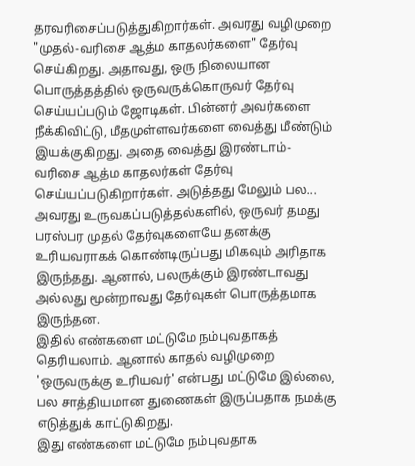தரவரிசைப்படுத்துகிறார்கள். அவரது வழிமுறை "முதல்-வரிசை ஆத்ம காதலர்களை" தேர்வு செய்கிறது. அதாவது, ஒரு நிலையான பொருத்தத்தில் ஒருவருக்கொருவர் தேர்வு செய்யப்படும் ஜோடிகள். பின்னர் அவர்களை நீக்கிவிட்டு, மீதமுள்ளவர்களை வைத்து மீண்டும் இயக்குகிறது. அதை வைத்து இரண்டாம்-வரிசை ஆத்ம காதலர்கள் தேர்வு செய்யப்படுகிறார்கள். அடுத்தது மேலும் பல...
அவரது உருவகப்படுத்தல்களில், ஒருவர் தமது பரஸ்பர முதல் தேர்வுகளையே தனக்கு உரியவராகக் கொண்டிருப்பது மிகவும் அரிதாக இருந்தது. ஆனால், பலருக்கும் இரண்டாவது அல்லது மூன்றாவது தேர்வுகள் பொருத்தமாக இருந்தன.
இதில் எண்களை மட்டுமே நம்புவதாகத் தெரியலாம். ஆனால் காதல் வழிமுறை 'ஒருவருக்கு உரியவர்' என்பது மட்டுமே இல்லை, பல சாத்தியமான துணைகள் இருப்பதாக நமக்கு எடுத்துக் காட்டுகிறது.
இது எண்களை மட்டுமே நம்புவதாக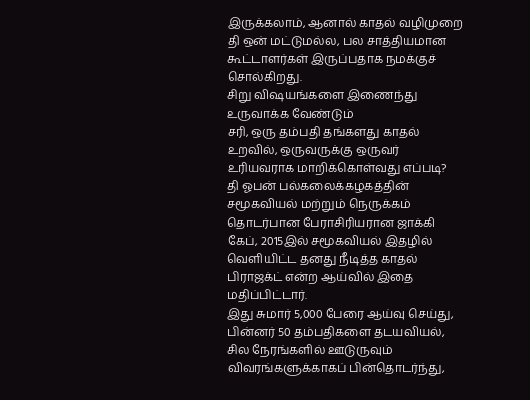இருக்கலாம், ஆனால் காதல் வழிமுறை தி ஒன் மட்டுமல்ல, பல சாத்தியமான கூட்டாளர்கள் இருப்பதாக நமக்குச் சொல்கிறது.
சிறு விஷயங்களை இணைந்து உருவாக்க வேண்டும்
சரி, ஒரு தம்பதி தங்களது காதல் உறவில், ஒருவருக்கு ஒருவர் உரியவராக மாறிக்கொள்வது எப்படி?
தி ஓபன் பல்கலைக்கழகத்தின் சமூகவியல் மற்றும் நெருக்கம் தொடர்பான பேராசிரியரான ஜாக்கி கேப், 2015இல் சமூகவியல் இதழில் வெளியிட்ட தனது நீடித்த காதல் பிராஜக்ட் என்ற ஆய்வில் இதை மதிப்பிட்டார்.
இது சுமார் 5,000 பேரை ஆய்வு செய்து, பின்னர் 50 தம்பதிகளை தடயவியல், சில நேரங்களில் ஊடுருவும் விவரங்களுக்காகப் பின்தொடர்ந்து,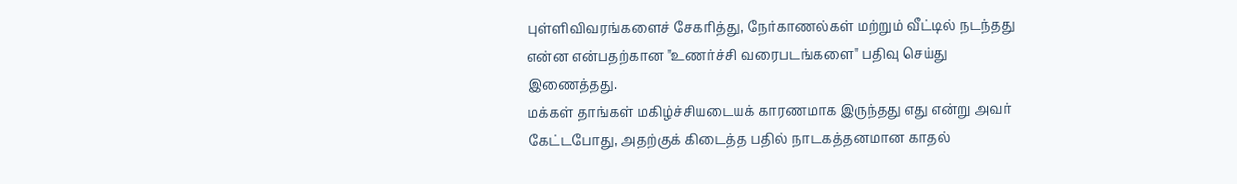புள்ளிவிவரங்களைச் சேகரித்து, நேர்காணல்கள் மற்றும் வீட்டில் நடந்தது என்ன என்பதற்கான "உணர்ச்சி வரைபடங்களை" பதிவு செய்து இணைத்தது.
மக்கள் தாங்கள் மகிழ்ச்சியடையக் காரணமாக இருந்தது எது என்று அவர் கேட்டபோது, அதற்குக் கிடைத்த பதில் நாடகத்தனமான காதல்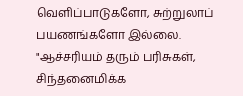வெளிப்பாடுகளோ, சுற்றுலாப் பயணங்களோ இல்லை.
"ஆச்சரியம் தரும் பரிசுகள், சிந்தனைமிக்க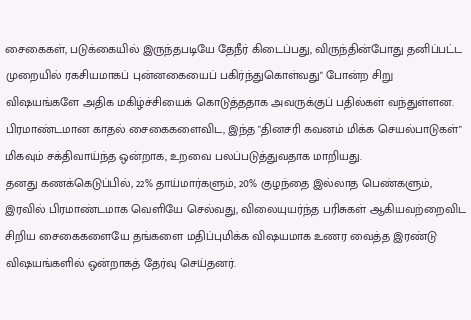சைகைகள், படுக்கையில் இருந்தபடியே தேநீர் கிடைப்பது, விருந்தின்போது தனிப்பட்ட முறையில் ரகசியமாகப் புன்னகையைப் பகிர்ந்துகொள்வது" போன்ற சிறு விஷயங்களே அதிக மகிழ்ச்சியைக் கொடுத்ததாக அவருக்குப் பதில்கள் வந்துள்ளன.
பிரமாண்டமான காதல் சைகைகளைவிட, இந்த "தினசரி கவனம் மிக்க செயல்பாடுகள்" மிகவும் சக்திவாய்ந்த ஒன்றாக, உறவை பலப்படுத்துவதாக மாறியது.
தனது கணக்கெடுப்பில், 22% தாய்மார்களும், 20% குழந்தை இல்லாத பெண்களும், இரவில் பிரமாண்டமாக வெளியே செல்வது, விலையுயர்ந்த பரிசுகள் ஆகியவற்றைவிட சிறிய சைகைகளையே தங்களை மதிப்புமிக்க விஷயமாக உணர வைத்த இரண்டு விஷயங்களில் ஒன்றாகத் தேர்வு செய்தனர்.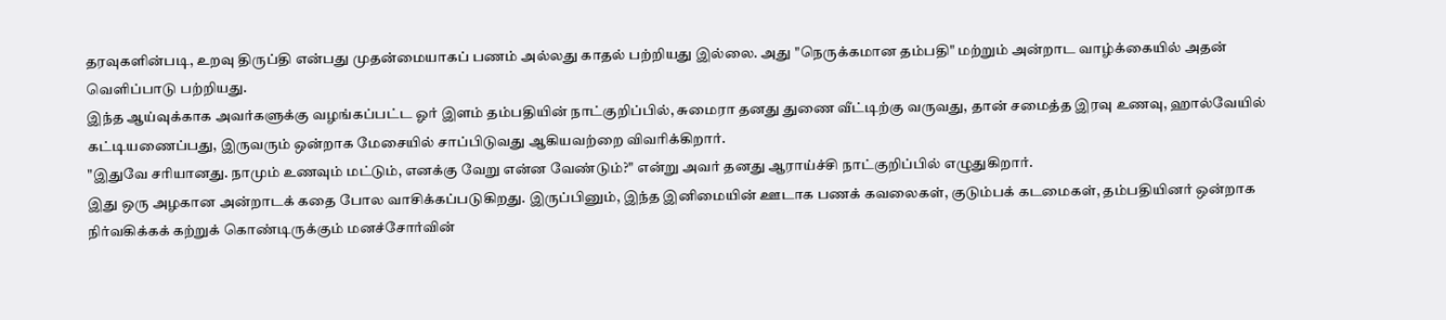தரவுகளின்படி, உறவு திருப்தி என்பது முதன்மையாகப் பணம் அல்லது காதல் பற்றியது இல்லை. அது "நெருக்கமான தம்பதி" மற்றும் அன்றாட வாழ்க்கையில் அதன் வெளிப்பாடு பற்றியது.
இந்த ஆய்வுக்காக அவர்களுக்கு வழங்கப்பட்ட ஓர் இளம் தம்பதியின் நாட்குறிப்பில், சுமைரா தனது துணை வீட்டிற்கு வருவது, தான் சமைத்த இரவு உணவு, ஹால்வேயில் கட்டியணைப்பது, இருவரும் ஒன்றாக மேசையில் சாப்பிடுவது ஆகியவற்றை விவரிக்கிறார்.
"இதுவே சரியானது. நாமும் உணவும் மட்டும், எனக்கு வேறு என்ன வேண்டும்?" என்று அவர் தனது ஆராய்ச்சி நாட்குறிப்பில் எழுதுகிறார்.
இது ஒரு அழகான அன்றாடக் கதை போல வாசிக்கப்படுகிறது. இருப்பினும், இந்த இனிமையின் ஊடாக பணக் கவலைகள், குடும்பக் கடமைகள், தம்பதியினர் ஒன்றாக நிர்வகிக்கக் கற்றுக் கொண்டிருக்கும் மனச்சோர்வின்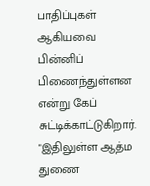பாதிப்புகள் ஆகியவை பின்னிப் பிணைந்துள்ளன என்று கேப் சுட்டிக்காட்டுகிறார்.
"இதிலுள்ள ஆத்ம துணை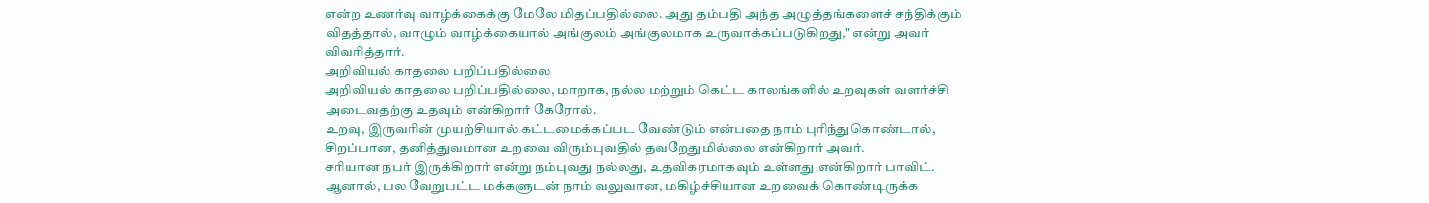என்ற உணர்வு வாழ்க்கைக்கு மேலே மிதப்பதில்லை. அது தம்பதி அந்த அழுத்தங்களைச் சந்திக்கும் விதத்தால், வாழும் வாழ்க்கையால் அங்குலம் அங்குலமாக உருவாக்கப்படுகிறது," என்று அவர் விவரித்தார்.
அறிவியல் காதலை பறிப்பதில்லை
அறிவியல் காதலை பறிப்பதில்லை, மாறாக, நல்ல மற்றும் கெட்ட காலங்களில் உறவுகள் வளர்ச்சி அடைவதற்கு உதவும் என்கிறார் கேரோல்.
உறவு, இருவரின் முயற்சியால் கட்டமைக்கப்பட வேண்டும் என்பதை நாம் புரிந்துகொண்டால், சிறப்பான, தனித்துவமான உறவை விரும்புவதில் தவறேதுமில்லை என்கிறார் அவர்.
சரியான நபர் இருக்கிறார் என்று நம்புவது நல்லது, உதவிகரமாகவும் உள்ளது என்கிறார் பாவிட். ஆனால், பல வேறுபட்ட மக்களுடன் நாம் வலுவான, மகிழ்ச்சியான உறவைக் கொண்டிருக்க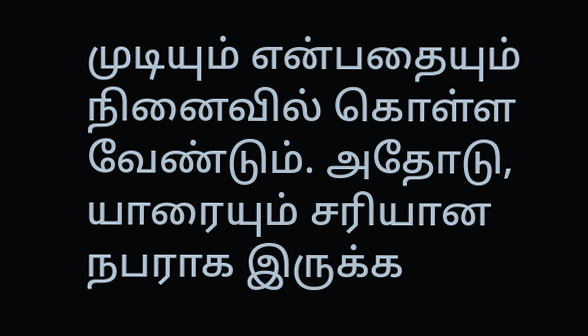முடியும் என்பதையும் நினைவில் கொள்ள வேண்டும். அதோடு, யாரையும் சரியான நபராக இருக்க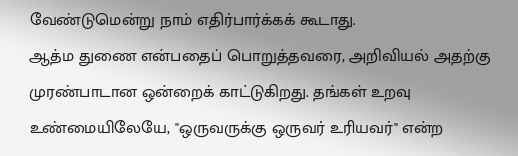வேண்டுமென்று நாம் எதிர்பார்க்கக் கூடாது.
ஆத்ம துணை என்பதைப் பொறுத்தவரை, அறிவியல் அதற்கு முரண்பாடான ஒன்றைக் காட்டுகிறது. தங்கள் உறவு உண்மையிலேயே, "ஒருவருக்கு ஒருவர் உரியவர்" என்ற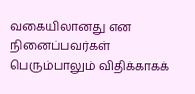வகையிலானது என நினைப்பவர்கள் பெரும்பாலும் விதிக்காகக்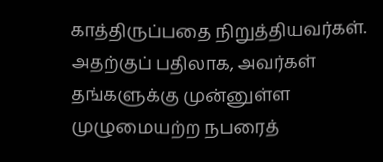காத்திருப்பதை நிறுத்தியவர்கள். அதற்குப் பதிலாக, அவர்கள் தங்களுக்கு முன்னுள்ள முழுமையற்ற நபரைத்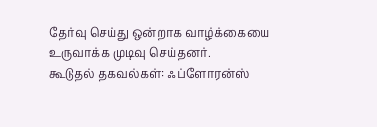தேர்வு செய்து ஒன்றாக வாழ்க்கையை உருவாக்க முடிவு செய்தனர்.
கூடுதல் தகவல்கள்: ஃப்ளோரன்ஸ்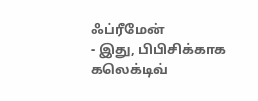ஃப்ரீமேன்
- இது, பிபிசிக்காக கலெக்டிவ்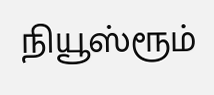நியூஸ்ரூம்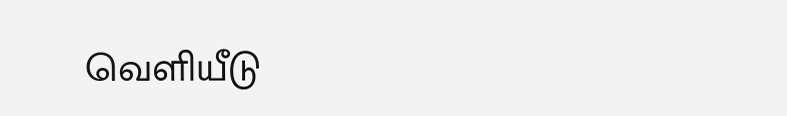வெளியீடு